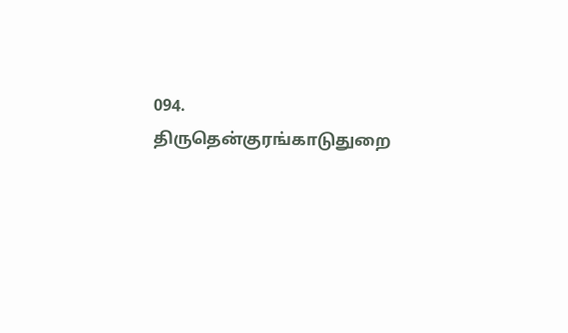094. திருதென்குரங்காடுதுறை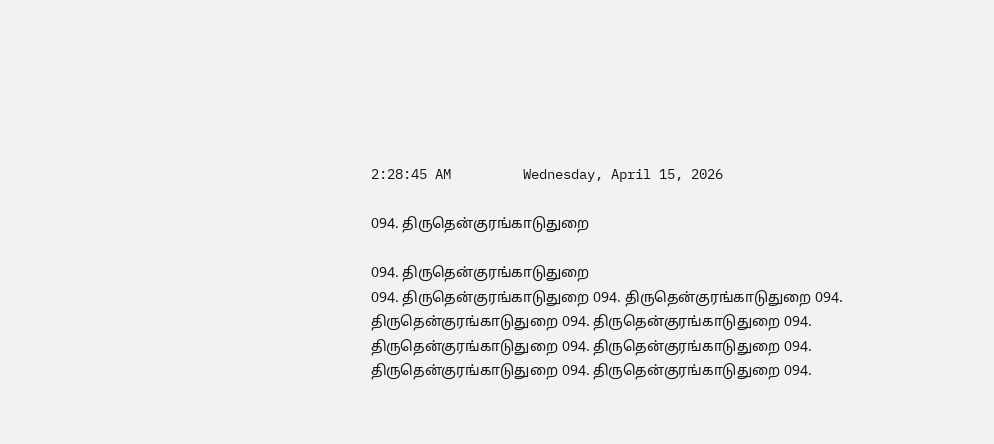2:28:45 AM         Wednesday, April 15, 2026

094. திருதென்குரங்காடுதுறை

094. திருதென்குரங்காடுதுறை
094. திருதென்குரங்காடுதுறை 094. திருதென்குரங்காடுதுறை 094. திருதென்குரங்காடுதுறை 094. திருதென்குரங்காடுதுறை 094. திருதென்குரங்காடுதுறை 094. திருதென்குரங்காடுதுறை 094. திருதென்குரங்காடுதுறை 094. திருதென்குரங்காடுதுறை 094.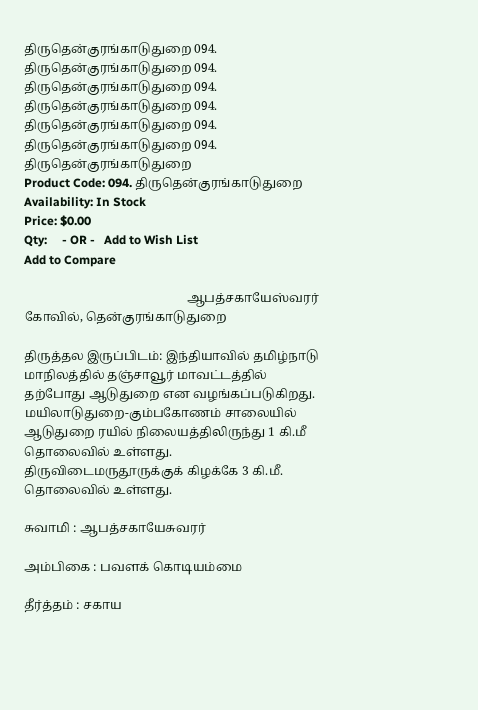திருதென்குரங்காடுதுறை 094. திருதென்குரங்காடுதுறை 094. திருதென்குரங்காடுதுறை 094. திருதென்குரங்காடுதுறை 094. திருதென்குரங்காடுதுறை 094. திருதென்குரங்காடுதுறை 094. திருதென்குரங்காடுதுறை
Product Code: 094. திருதென்குரங்காடுதுறை
Availability: In Stock
Price: $0.00
Qty:     - OR -   Add to Wish List
Add to Compare

                                                    ஆபத்சகாயேஸ்வரர் கோவில், தென்குரங்காடுதுறை

திருத்தல இருப்பிடம்: இந்தியாவில் தமிழ்நாடு மாநிலத்தில் தஞ்சாவூர் மாவட்டத்தில் தற்போது ஆடுதுறை என வழங்கப்படுகிறது. மயிலாடுதுறை-கும்பகோணம் சாலையில் ஆடுதுறை ரயில் நிலையத்திலிருந்து 1 கி.மீ தொலைவில் உள்ளது. திருவிடைமருதூருக்குக் கிழக்கே 3 கி.மீ. தொலைவில் உள்ளது.

சுவாமி : ஆபத்சகாயேசுவரர்

அம்பிகை : பவளக் கொடியம்மை

தீர்த்தம் : சகாய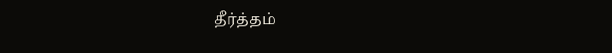தீர்த்தம்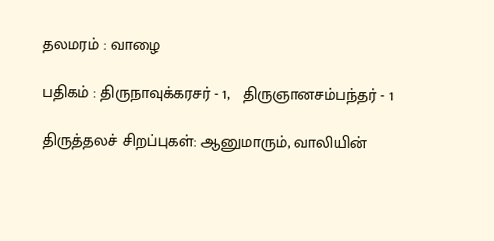தலமரம் : வாழை

பதிகம் : திருநாவுக்கரசர் - 1,   திருஞானசம்பந்தர் - 1

திருத்தலச் சிறப்புகள்: ஆனுமாரும், வாலியின்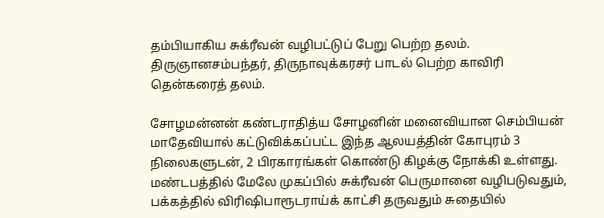தம்பியாகிய சுக்ரீவன் வழிபட்டுப் பேறு பெற்ற தலம். திருஞானசம்பந்தர், திருநாவுக்கரசர் பாடல் பெற்ற காவிரி தென்கரைத் தலம்.

சோழமன்னன் கண்டராதித்ய சோழனின் மனைவியான செம்பியன் மாதேவியால் கட்டுவிக்கப்பட்ட இந்த ஆலயத்தின் கோபுரம் 3 நிலைகளுடன், 2 பிரகாரங்கள் கொண்டு கிழக்கு நோக்கி உள்ளது. மண்டபத்தில் மேலே முகப்பில் சுக்ரீவன் பெருமானை வழிபடுவதும், பக்கத்தில் விரிஷிபாரூடராய்க் காட்சி தருவதும் சுதையில்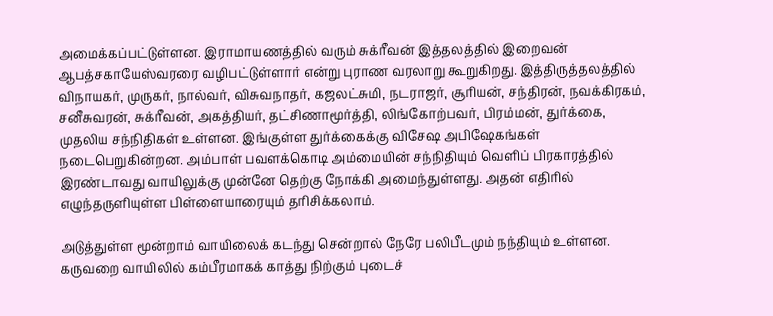அமைக்கப்பட்டுள்ளன. இராமாயணத்தில் வரும் சுக்ரீவன் இத்தலத்தில் இறைவன் ஆபத்சகாயேஸ்வரரை வழிபட்டுள்ளார் என்று புராண வரலாறு கூறுகிறது. இத்திருத்தலத்தில் விநாயகர், முருகர், நால்வர், விசுவநாதர், கஜலட்சுமி, நடராஜர், சூரியன், சந்திரன், நவக்கிரகம், சனீசுவரன், சுக்ரீவன், அகத்தியர், தட்சிணாமூர்த்தி, லிங்கோற்பவர், பிரம்மன், துர்க்கை, முதலிய சந்நிதிகள் உள்ளன. இங்குள்ள துர்க்கைக்கு விசேஷ அபிஷேகங்கள் நடைபெறுகின்றன. அம்பாள் பவளக்கொடி அம்மையின் சந்நிதியும் வெளிப் பிரகாரத்தில் இரண்டாவது வாயிலுக்கு முன்னே தெற்கு நோக்கி அமைந்துள்ளது. அதன் எதிரில் எழுந்தருளியுள்ள பிள்ளையாரையும் தரிசிக்கலாம்.

அடுத்துள்ள மூன்றாம் வாயிலைக் கடந்து சென்றால் நேரே பலிபீடமும் நந்தியும் உள்ளன. கருவறை வாயிலில் கம்பீரமாகக் காத்து நிற்கும் புடைச்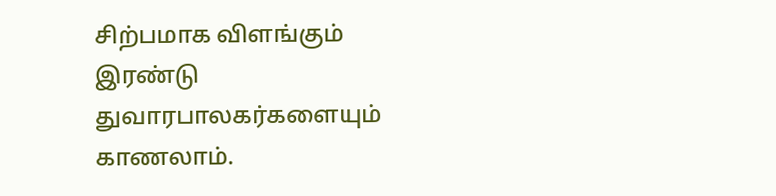சிற்பமாக விளங்கும் இரண்டு துவாரபாலகர்களையும் காணலாம்.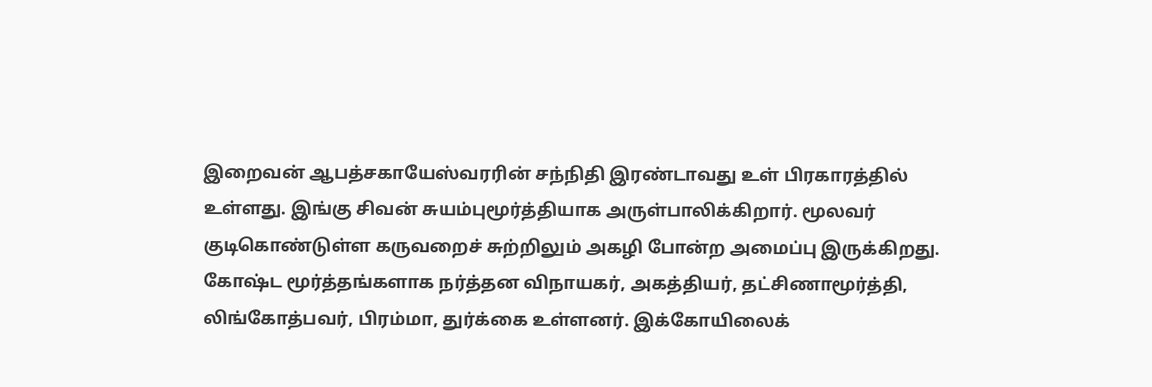இறைவன் ஆபத்சகாயேஸ்வரரின் சந்நிதி இரண்டாவது உள் பிரகாரத்தில் உள்ளது. இங்கு சிவன் சுயம்புமூர்த்தியாக அருள்பாலிக்கிறார். மூலவர் குடிகொண்டுள்ள கருவறைச் சுற்றிலும் அகழி போன்ற அமைப்பு இருக்கிறது. கோஷ்ட மூர்த்தங்களாக நர்த்தன விநாயகர், அகத்தியர், தட்சிணாமூர்த்தி, லிங்கோத்பவர், பிரம்மா, துர்க்கை உள்ளனர். இக்கோயிலைக்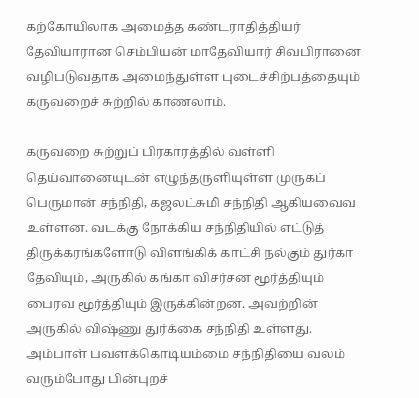கற்கோயிலாக அமைத்த கண்டராதித்தியர் தேவியாரான செம்பியன் மாதேவியார் சிவபிரானை வழிபடுவதாக அமைந்துள்ள புடைச்சிற்பத்தையும் கருவறைச் சுற்றில் காணலாம்.

கருவறை சுற்றுப் பிரகாரத்தில் வள்ளி தெய்வானையுடன் எழுந்தருளியுள்ள முருகப் பெருமான் சந்நிதி, கஜலட்சுமி சந்நிதி ஆகியவைவ உள்ளன. வடக்கு நோக்கிய சந்நிதியில் எட்டுத் திருக்கரங்களோடு விளங்கிக் காட்சி நல்கும் துர்கா தேவியும், அருகில் கங்கா விசர்சன மூர்த்தியும் பைரவ மூர்த்தியும் இருக்கின்றன. அவற்றின் அருகில் விஷ்ணு துர்க்கை சந்நிதி உள்ளது.
அம்பாள் பவளக்கொடியம்மை சந்நிதியை வலம் வரும்போது பின்புறச்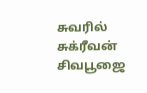சுவரில் சுக்ரீவன் சிவபூஜை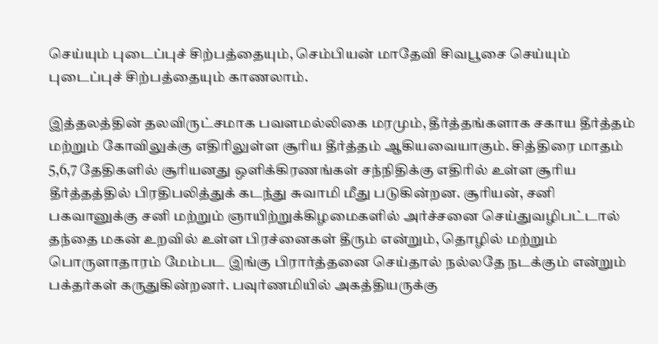செய்யும் புடைப்புச் சிற்பத்தையும், செம்பியன் மாதேவி சிவபூசை செய்யும் புடைப்புச் சிற்பத்தையும் காணலாம்.

இத்தலத்தின் தலவிருட்சமாக பவளமல்லிகை மரமும், தீர்த்தங்களாக சகாய தீர்த்தம் மற்றும் கோவிலுக்கு எதிரிலுள்ள சூரிய தீர்த்தம் ஆகியவையாகும். சித்திரை மாதம் 5,6,7 தேதிகளில் சூரியனது ஒளிக்கிரணங்கள் சந்நிதிக்கு எதிரில் உள்ள சூரிய தீர்த்தத்தில் பிரதிபலித்துக் கடந்து சுவாமி மீது படுகின்றன. சூரியன், சனி பகவானுக்கு சனி மற்றும் ஞாயிற்றுக்கிழமைகளில் அர்ச்சனை செய்துவழிபட்டால் தந்தை மகன் உறவில் உள்ள பிரச்னைகள் தீரும் என்றும், தொழில் மற்றும் பொருளாதாரம் மேம்பட இங்கு பிரார்த்தனை செய்தால் நல்லதே நடக்கும் என்றும் பக்தர்கள் கருதுகின்றனர். பவுர்ணமியில் அகத்தியருக்கு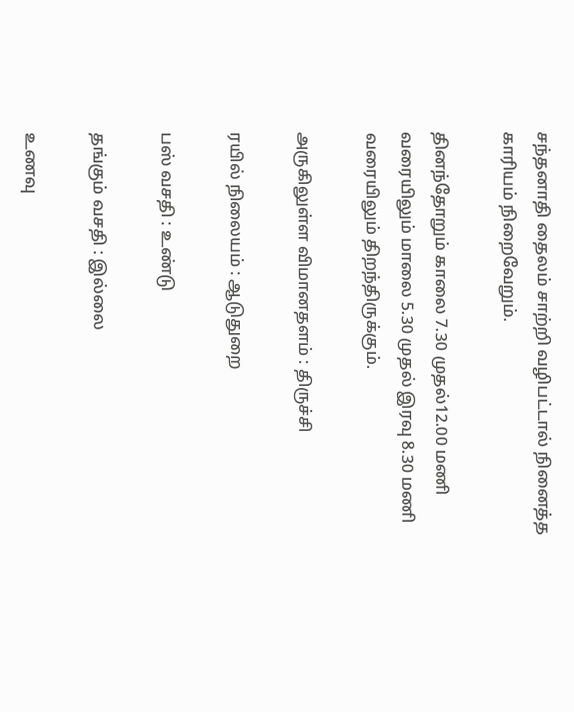சந்தனாதி தைலம் சாற்றி வழிபட்டால் நினைத்த காரியம் நிறைவேறும்.

தினந்தோறும் காலை 7.30 முதல்12.00 மணி வரையிலும் மாலை 5.30 முதல் இரவு 8.30 மணி வரையிலும் திறந்திருக்கும்.

அருகிலுள்ள விமானதளம் : திருச்சி

ரயில் நிலையம் : ஆடுதுறை

பஸ் வசதி : உண்டு

தங்கும் வசதி : இல்லை

உணவு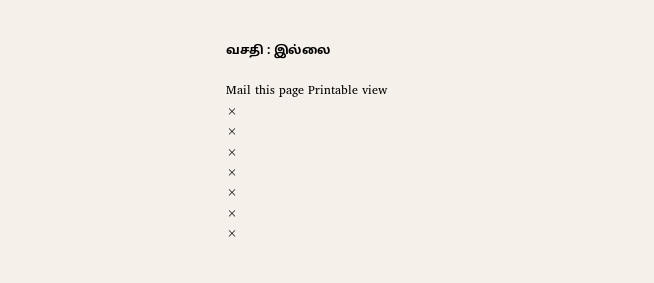வசதி : இல்லை

Mail this page Printable view
×
×
×
×
×
×
×